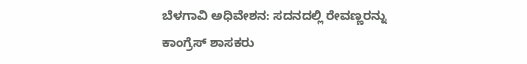ಬೆಳಗಾವಿ ಅಧಿವೇಶನ: ಸದನದಲ್ಲಿ ರೇವಣ್ಣರನ್ನು ಕಾಂಗ್ರೆಸ್ ಶಾಸಕರು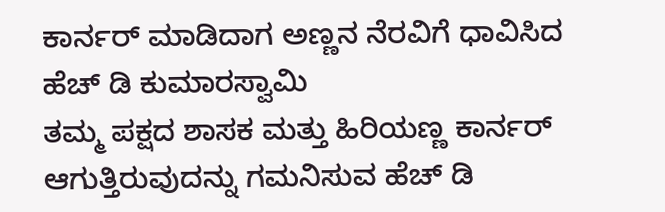ಕಾರ್ನರ್ ಮಾಡಿದಾಗ ಅಣ್ಣನ ನೆರವಿಗೆ ಧಾವಿಸಿದ ಹೆಚ್ ಡಿ ಕುಮಾರಸ್ವಾಮಿ
ತಮ್ಮ ಪಕ್ಷದ ಶಾಸಕ ಮತ್ತು ಹಿರಿಯಣ್ಣ ಕಾರ್ನರ್ ಆಗುತ್ತಿರುವುದನ್ನು ಗಮನಿಸುವ ಹೆಚ್ ಡಿ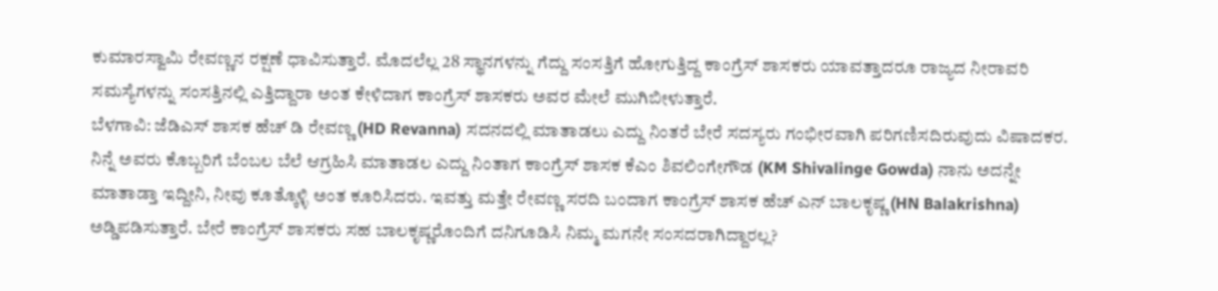ಕುಮಾರಸ್ವಾಮಿ ರೇವಣ್ಣನ ರಕ್ಷಣೆ ಧಾವಿಸುತ್ತಾರೆ. ಮೊದಲೆಲ್ಲ 28 ಸ್ಥಾನಗಳನ್ನು ಗೆದ್ದು ಸಂಸತ್ತಿಗೆ ಹೋಗುತ್ತಿದ್ದ ಕಾಂಗ್ರೆಸ್ ಶಾಸಕರು ಯಾವತ್ತಾದರೂ ರಾಜ್ಯದ ನೀರಾವರಿ ಸಮಸ್ಯೆಗಳನ್ನು ಸಂಸತ್ತಿನಲ್ಲಿ ಎತ್ತಿದ್ದಾರಾ ಅಂತ ಕೇಳಿದಾಗ ಕಾಂಗ್ರೆಸ್ ಶಾಸಕರು ಅವರ ಮೇಲೆ ಮುಗಿಬೀಳುತ್ತಾರೆ.
ಬೆಳಗಾವಿ: ಜೆಡಿಎಸ್ ಶಾಸಕ ಹೆಚ್ ಡಿ ರೇವಣ್ಣ (HD Revanna) ಸದನದಲ್ಲಿ ಮಾತಾಡಲು ಎದ್ದು ನಿಂತರೆ ಬೇರೆ ಸದಸ್ಯರು ಗಂಭೀರವಾಗಿ ಪರಿಗಣಿಸದಿರುವುದು ವಿಷಾದಕರ. ನಿನ್ನೆ ಅವರು ಕೊಬ್ಬರಿಗೆ ಬೆಂಬಲ ಬೆಲೆ ಆಗ್ರಹಿಸಿ ಮಾತಾಡಲ ಎದ್ದು ನಿಂತಾಗ ಕಾಂಗ್ರೆಸ್ ಶಾಸಕ ಕೆಎಂ ಶಿವಲಿಂಗೇಗೌಡ (KM Shivalinge Gowda) ನಾನು ಅದನ್ನೇ ಮಾತಾಡ್ತಾ ಇದ್ದೀನಿ, ನೀವು ಕೂತ್ಕೊಳ್ಳಿ ಅಂತ ಕೂರಿಸಿದರು. ಇವತ್ತು ಮತ್ತೇ ರೇವಣ್ಣ ಸರದಿ ಬಂದಾಗ ಕಾಂಗ್ರೆಸ್ ಶಾಸಕ ಹೆಚ್ ಎನ್ ಬಾಲಕೃಷ್ಣ (HN Balakrishna) ಅಡ್ಡಿಪಡಿಸುತ್ತಾರೆ. ಬೇರೆ ಕಾಂಗ್ರೆಸ್ ಶಾಸಕರು ಸಹ ಬಾಲಕೃಷ್ಣರೊಂದಿಗೆ ದನಿಗೂಡಿಸಿ ನಿಮ್ಮ ಮಗನೇ ಸಂಸದರಾಗಿದ್ದಾರಲ್ಲ?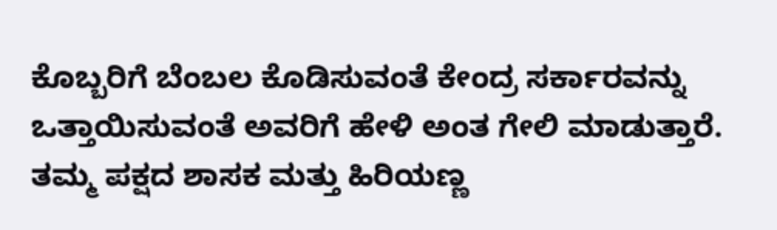ಕೊಬ್ಬರಿಗೆ ಬೆಂಬಲ ಕೊಡಿಸುವಂತೆ ಕೇಂದ್ರ ಸರ್ಕಾರವನ್ನು ಒತ್ತಾಯಿಸುವಂತೆ ಅವರಿಗೆ ಹೇಳಿ ಅಂತ ಗೇಲಿ ಮಾಡುತ್ತಾರೆ. ತಮ್ಮ ಪಕ್ಷದ ಶಾಸಕ ಮತ್ತು ಹಿರಿಯಣ್ಣ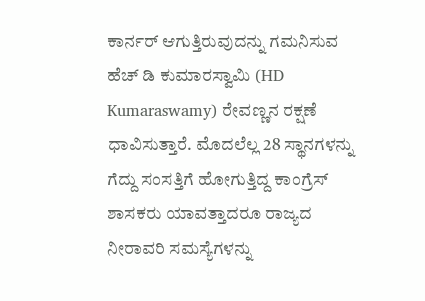ಕಾರ್ನರ್ ಆಗುತ್ತಿರುವುದನ್ನು ಗಮನಿಸುವ ಹೆಚ್ ಡಿ ಕುಮಾರಸ್ವಾಮಿ (HD Kumaraswamy) ರೇವಣ್ಣನ ರಕ್ಷಣೆ ಧಾವಿಸುತ್ತಾರೆ. ಮೊದಲೆಲ್ಲ 28 ಸ್ಥಾನಗಳನ್ನು ಗೆದ್ದು ಸಂಸತ್ತಿಗೆ ಹೋಗುತ್ತಿದ್ದ ಕಾಂಗ್ರೆಸ್ ಶಾಸಕರು ಯಾವತ್ತಾದರೂ ರಾಜ್ಯದ ನೀರಾವರಿ ಸಮಸ್ಯೆಗಳನ್ನು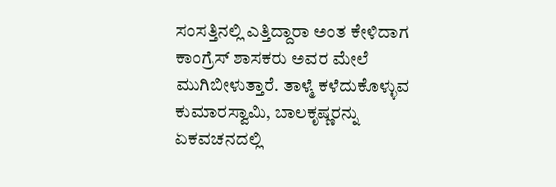ಸಂಸತ್ತಿನಲ್ಲಿ ಎತ್ತಿದ್ದಾರಾ ಅಂತ ಕೇಳಿದಾಗ ಕಾಂಗ್ರೆಸ್ ಶಾಸಕರು ಅವರ ಮೇಲೆ ಮುಗಿಬೀಳುತ್ತಾರೆ. ತಾಳ್ಮೆ ಕಳೆದುಕೊಳ್ಳುವ ಕುಮಾರಸ್ವಾಮಿ, ಬಾಲಕೃಷ್ಣರನ್ನು ಏಕವಚನದಲ್ಲಿ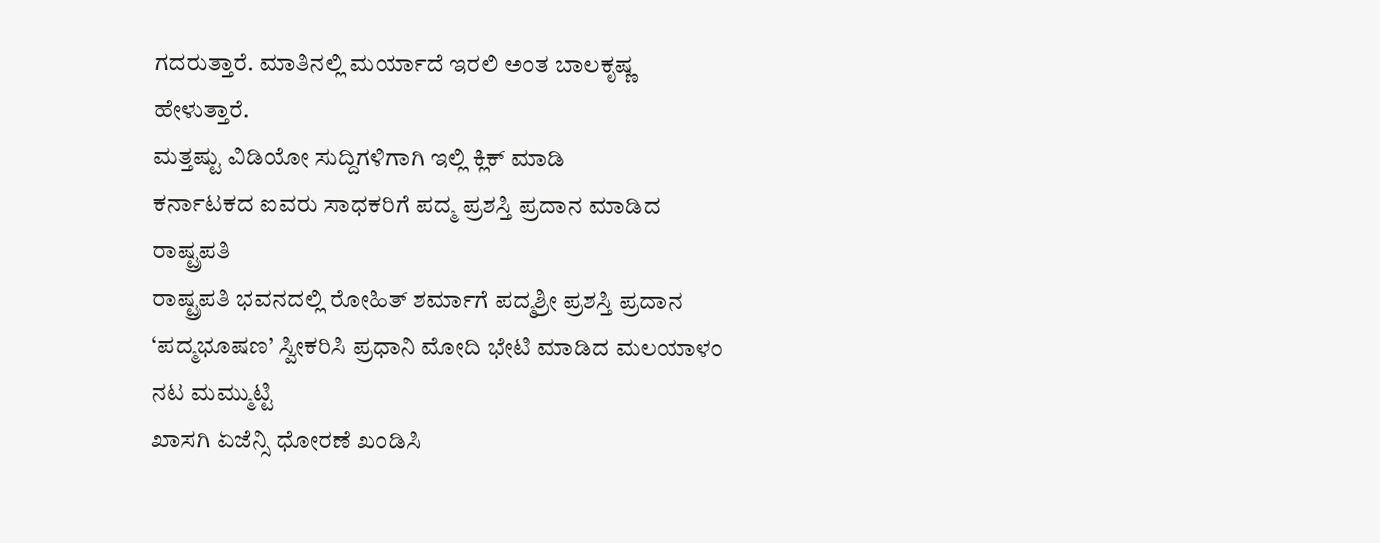ಗದರುತ್ತಾರೆ. ಮಾತಿನಲ್ಲಿ ಮರ್ಯಾದೆ ಇರಲಿ ಅಂತ ಬಾಲಕೃಷ್ಣ ಹೇಳುತ್ತಾರೆ.
ಮತ್ತಷ್ಟು ವಿಡಿಯೋ ಸುದ್ದಿಗಳಿಗಾಗಿ ಇಲ್ಲಿ ಕ್ಲಿಕ್ ಮಾಡಿ
ಕರ್ನಾಟಕದ ಐವರು ಸಾಧಕರಿಗೆ ಪದ್ಮ ಪ್ರಶಸ್ತಿ ಪ್ರದಾನ ಮಾಡಿದ ರಾಷ್ಟ್ರಪತಿ
ರಾಷ್ಟ್ರಪತಿ ಭವನದಲ್ಲಿ ರೋಹಿತ್ ಶರ್ಮಾಗೆ ಪದ್ಮಶ್ರೀ ಪ್ರಶಸ್ತಿ ಪ್ರದಾನ
‘ಪದ್ಮಭೂಷಣ’ ಸ್ವೀಕರಿಸಿ ಪ್ರಧಾನಿ ಮೋದಿ ಭೇಟಿ ಮಾಡಿದ ಮಲಯಾಳಂ ನಟ ಮಮ್ಮುಟ್ಟಿ
ಖಾಸಗಿ ಏಜೆನ್ಸಿ ಧೋರಣೆ ಖಂಡಿಸಿ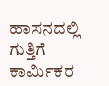ಹಾಸನದಲ್ಲಿ ಗುತ್ತಿಗೆ ಕಾರ್ಮಿಕರ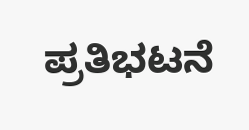ಪ್ರತಿಭಟನೆ